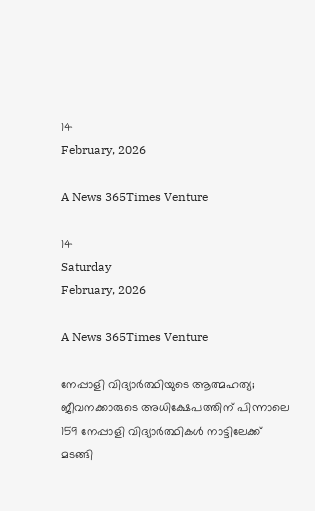14
February, 2026

A News 365Times Venture

14
Saturday
February, 2026

A News 365Times Venture

നേപ്പാളി വിദ്യാര്‍ത്ഥിയുടെ ആത്മഹത്യ; ജീവനക്കാരുടെ അധിക്ഷേപത്തിന് പിന്നാലെ 159 നേപ്പാളി വിദ്യാര്‍ത്ഥികള്‍ നാട്ടിലേക്ക് മടങ്ങി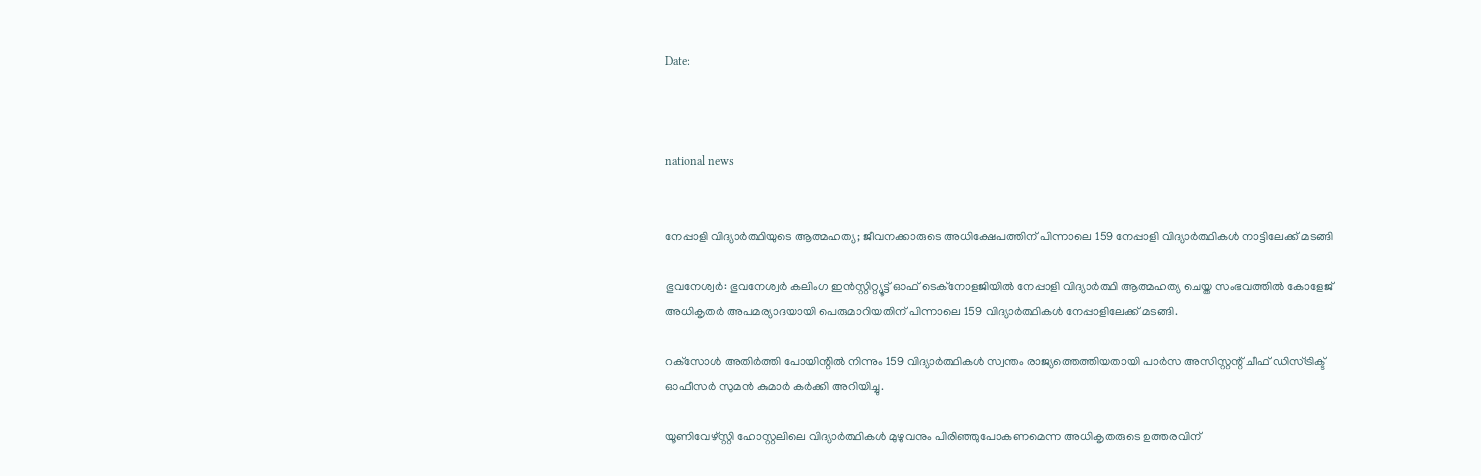Date:



national news


നേപ്പാളി വിദ്യാര്‍ത്ഥിയുടെ ആത്മഹത്യ; ജീവനക്കാരുടെ അധിക്ഷേപത്തിന് പിന്നാലെ 159 നേപ്പാളി വിദ്യാര്‍ത്ഥികള്‍ നാട്ടിലേക്ക് മടങ്ങി

ഭുവനേശ്വര്‍: ഭുവനേശ്വര്‍ കലിംഗ ഇന്‍സ്റ്റിറ്റ്യൂട്ട് ഓഫ് ടെക്നോളജിയില്‍ നേപ്പാളി വിദ്യാര്‍ത്ഥി ആത്മഹത്യ ചെയ്ത സംഭവത്തില്‍ കോളേജ് അധികൃതര്‍ അപമര്യാദയായി പെരുമാറിയതിന് പിന്നാലെ 159 വിദ്യാര്‍ത്ഥികള്‍ നേപ്പാളിലേക്ക് മടങ്ങി.

റക്‌സോള്‍ അതിര്‍ത്തി പോയിന്റില്‍ നിന്നും 159 വിദ്യാര്‍ത്ഥികള്‍ സ്വന്തം രാജ്യത്തെത്തിയതായി പാര്‍സ അസിസ്റ്റന്റ് ചീഫ് ഡിസ്ട്രിക്ട് ഓഫീസര്‍ സുമന്‍ കുമാര്‍ കര്‍ക്കി അറിയിച്ചു.

യൂണിവേഴ്‌സ്റ്റി ഹോസ്റ്റലിലെ വിദ്യാര്‍ത്ഥികള്‍ മുഴുവനും പിരിഞ്ഞുപോകണമെന്ന അധികൃതരുടെ ഉത്തരവിന്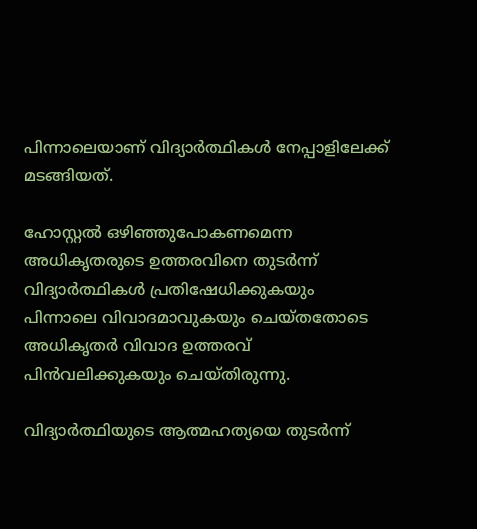പിന്നാലെയാണ് വിദ്യാര്‍ത്ഥികള്‍ നേപ്പാളിലേക്ക് മടങ്ങിയത്.

ഹോസ്റ്റല്‍ ഒഴിഞ്ഞുപോകണമെന്ന അധികൃതരുടെ ഉത്തരവിനെ തുടര്‍ന്ന് വിദ്യാര്‍ത്ഥികള്‍ പ്രതിഷേധിക്കുകയും പിന്നാലെ വിവാദമാവുകയും ചെയ്തതോടെ അധികൃതര്‍ വിവാദ ഉത്തരവ് പിന്‍വലിക്കുകയും ചെയ്തിരുന്നു.

വിദ്യാര്‍ത്ഥിയുടെ ആത്മഹത്യയെ തുടര്‍ന്ന്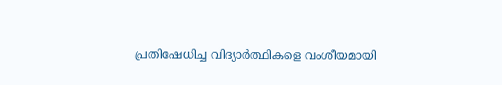പ്രതിഷേധിച്ച വിദ്യാര്‍ത്ഥികളെ വംശീയമായി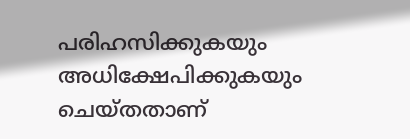പരിഹസിക്കുകയും അധിക്ഷേപിക്കുകയും ചെയ്തതാണ്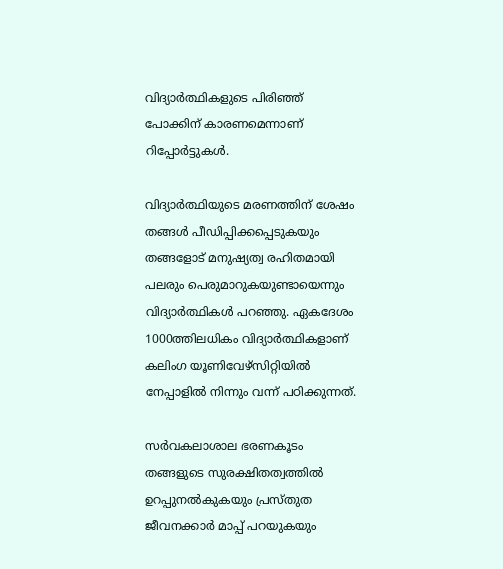വിദ്യാര്‍ത്ഥികളുടെ പിരിഞ്ഞ് പോക്കിന് കാരണമെന്നാണ് റിപ്പോര്‍ട്ടുകള്‍.

വിദ്യാര്‍ത്ഥിയുടെ മരണത്തിന് ശേഷം തങ്ങള്‍ പീഡിപ്പിക്കപ്പെടുകയും തങ്ങളോട് മനുഷ്യത്വ രഹിതമായി പലരും പെരുമാറുകയുണ്ടായെന്നും വിദ്യാര്‍ത്ഥികള്‍ പറഞ്ഞു. ഏകദേശം 1000ത്തിലധികം വിദ്യാര്‍ത്ഥികളാണ് കലിംഗ യൂണിവേഴ്‌സിറ്റിയില്‍ നേപ്പാളില്‍ നിന്നും വന്ന് പഠിക്കുന്നത്.

സര്‍വകലാശാല ഭരണകൂടം തങ്ങളുടെ സുരക്ഷിതത്വത്തില്‍ ഉറപ്പുനല്‍കുകയും പ്രസ്തുത ജീവനക്കാര്‍ മാപ്പ് പറയുകയും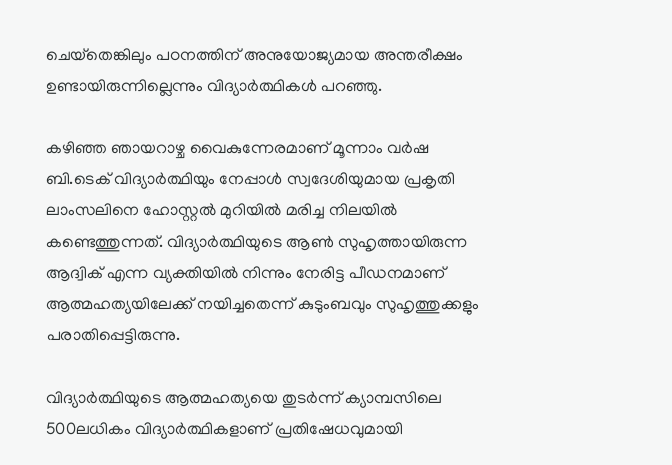ചെയ്‌തെങ്കിലും പഠനത്തിന് അനുയോജ്യമായ അന്തരീക്ഷം ഉണ്ടായിരുന്നില്ലെന്നും വിദ്യാര്‍ത്ഥികള്‍ പറഞ്ഞു.

കഴിഞ്ഞ ഞായറാഴ്ച വൈകുന്നേരമാണ് മൂന്നാം വര്‍ഷ ബി.ടെക് വിദ്യാര്‍ത്ഥിയും നേപ്പാള്‍ സ്വദേശിയുമായ പ്രകൃതി ലാംസലിനെ ഹോസ്റ്റല്‍ മുറിയില്‍ മരിച്ച നിലയില്‍ കണ്ടെത്തുന്നത്. വിദ്യാര്‍ത്ഥിയുടെ ആണ്‍ സുഹൃത്തായിരുന്ന ആദ്വിക് എന്ന വ്യക്തിയില്‍ നിന്നും നേരിട്ട പീഡനമാണ് ആത്മഹത്യയിലേക്ക് നയിച്ചതെന്ന് കുടുംബവും സുഹൃത്തുക്കളും പരാതിപ്പെട്ടിരുന്നു.

വിദ്യാര്‍ത്ഥിയുടെ ആത്മഹത്യയെ തുടര്‍ന്ന് ക്യാമ്പസിലെ 500ലധികം വിദ്യാര്‍ത്ഥികളാണ് പ്രതിഷേധവുമായി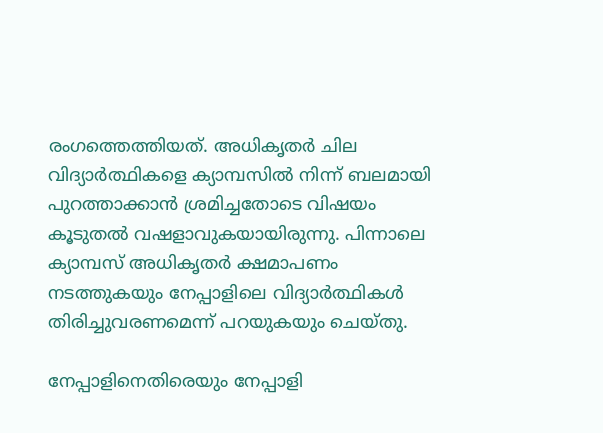രംഗത്തെത്തിയത്. അധികൃതര്‍ ചില വിദ്യാര്‍ത്ഥികളെ ക്യാമ്പസില്‍ നിന്ന് ബലമായി പുറത്താക്കാന്‍ ശ്രമിച്ചതോടെ വിഷയം കൂടുതല്‍ വഷളാവുകയായിരുന്നു. പിന്നാലെ ക്യാമ്പസ് അധികൃതര്‍ ക്ഷമാപണം നടത്തുകയും നേപ്പാളിലെ വിദ്യാര്‍ത്ഥികള്‍ തിരിച്ചുവരണമെന്ന് പറയുകയും ചെയ്തു.

നേപ്പാളിനെതിരെയും നേപ്പാളി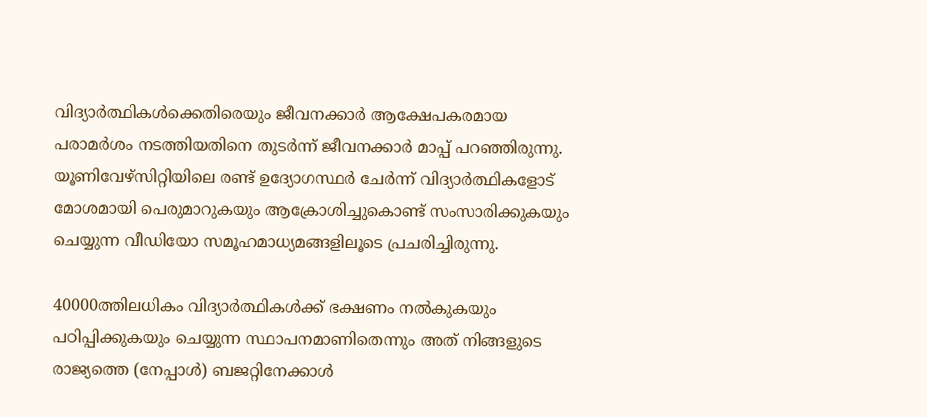വിദ്യാര്‍ത്ഥികള്‍ക്കെതിരെയും ജീവനക്കാര്‍ ആക്ഷേപകരമായ പരാമര്‍ശം നടത്തിയതിനെ തുടര്‍ന്ന് ജീവനക്കാര്‍ മാപ്പ് പറഞ്ഞിരുന്നു. യൂണിവേഴ്സിറ്റിയിലെ രണ്ട് ഉദ്യോഗസ്ഥര്‍ ചേര്‍ന്ന് വിദ്യാര്‍ത്ഥികളോട് മോശമായി പെരുമാറുകയും ആക്രോശിച്ചുകൊണ്ട് സംസാരിക്കുകയും ചെയ്യുന്ന വീഡിയോ സമൂഹമാധ്യമങ്ങളിലൂടെ പ്രചരിച്ചിരുന്നു.

40000ത്തിലധികം വിദ്യാര്‍ത്ഥികള്‍ക്ക് ഭക്ഷണം നല്‍കുകയും പഠിപ്പിക്കുകയും ചെയ്യുന്ന സ്ഥാപനമാണിതെന്നും അത് നിങ്ങളുടെ രാജ്യത്തെ (നേപ്പാള്‍) ബജറ്റിനേക്കാള്‍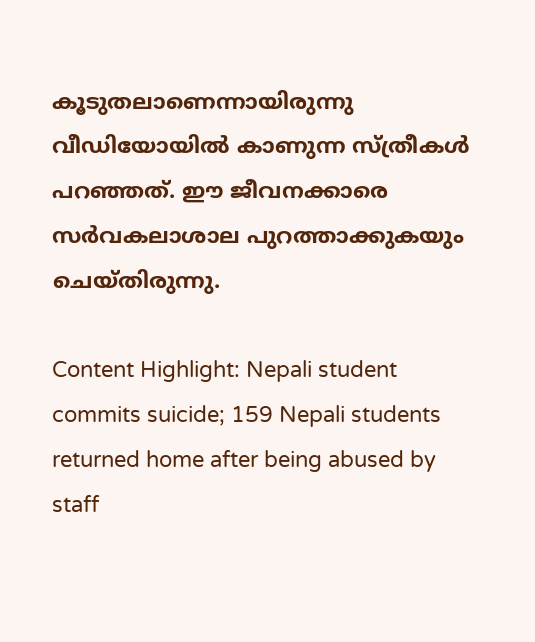കൂടുതലാണെന്നായിരുന്നു വീഡിയോയില്‍ കാണുന്ന സ്ത്രീകള്‍ പറഞ്ഞത്. ഈ ജീവനക്കാരെ സര്‍വകലാശാല പുറത്താക്കുകയും ചെയ്തിരുന്നു.

Content Highlight: Nepali student commits suicide; 159 Nepali students returned home after being abused by staff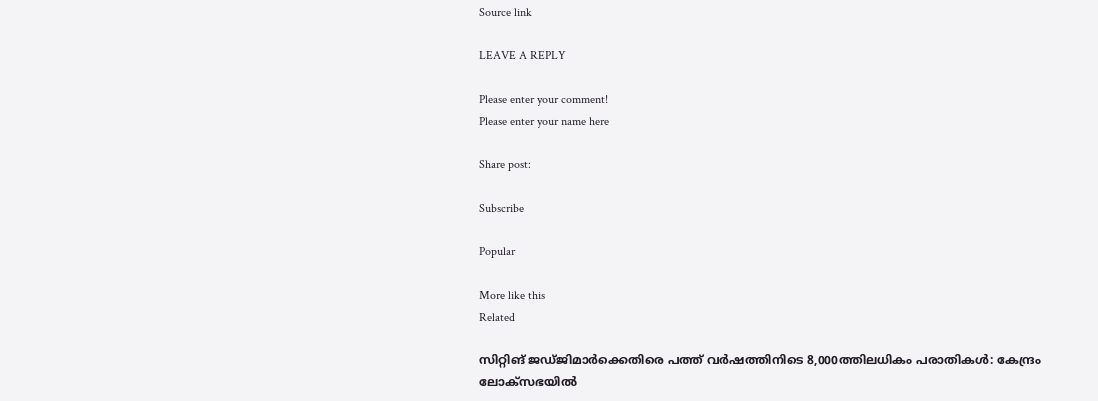Source link

LEAVE A REPLY

Please enter your comment!
Please enter your name here

Share post:

Subscribe

Popular

More like this
Related

സിറ്റിങ് ജഡ്ജിമാര്‍ക്കെതിരെ പത്ത് വര്‍ഷത്തിനിടെ 8,000ത്തിലധികം പരാതികള്‍: കേന്ദ്രം ലോക്‌സഭയില്‍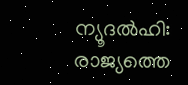ന്യൂദല്‍ഹി: രാജ്യത്തെ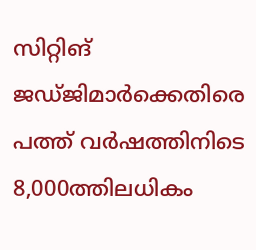സിറ്റിങ് ജഡ്ജിമാര്‍ക്കെതിരെ പത്ത് വര്‍ഷത്തിനിടെ 8,000ത്തിലധികം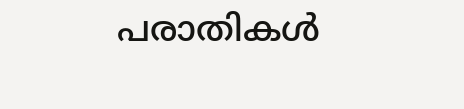പരാതികള്‍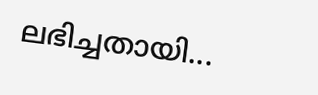ലഭിച്ചതായി...